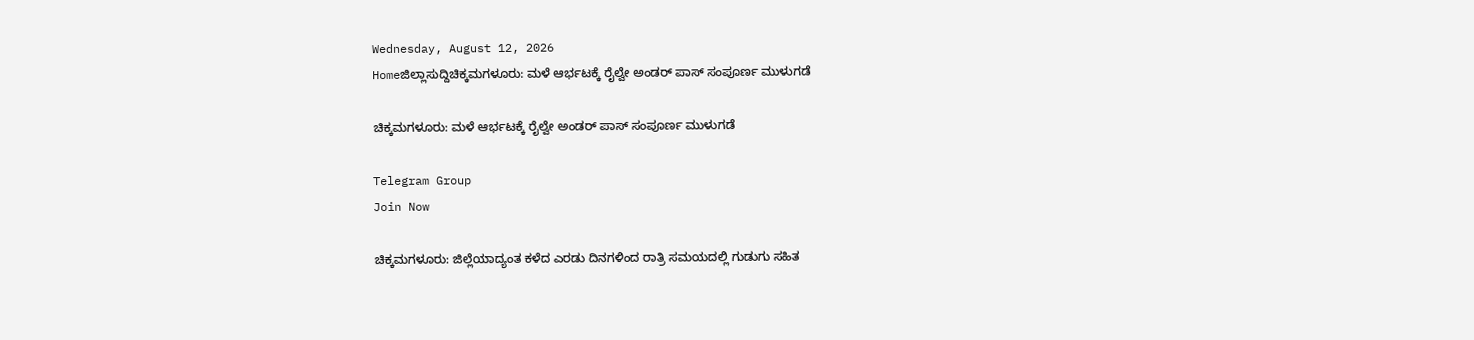Wednesday, August 12, 2026
Homeಜಿಲ್ಲಾಸುದ್ದಿಚಿಕ್ಕಮಗಳೂರು: ಮಳೆ ಆರ್ಭಟಕ್ಕೆ ರೈಲ್ವೇ ಅಂಡ‌ರ್ ಪಾಸ್ ಸಂಪೂರ್ಣ ಮುಳುಗಡೆ

ಚಿಕ್ಕಮಗಳೂರು: ಮಳೆ ಆರ್ಭಟಕ್ಕೆ ರೈಲ್ವೇ ಅಂಡ‌ರ್ ಪಾಸ್ ಸಂಪೂರ್ಣ ಮುಳುಗಡೆ

Telegram Group
Join Now

ಚಿಕ್ಕಮಗಳೂರು: ಜಿಲ್ಲೆಯಾದ್ಯಂತ ಕಳೆದ ಎರಡು ದಿನಗಳಿಂದ ರಾತ್ರಿ ಸಮಯದಲ್ಲಿ ಗುಡುಗು ಸಹಿತ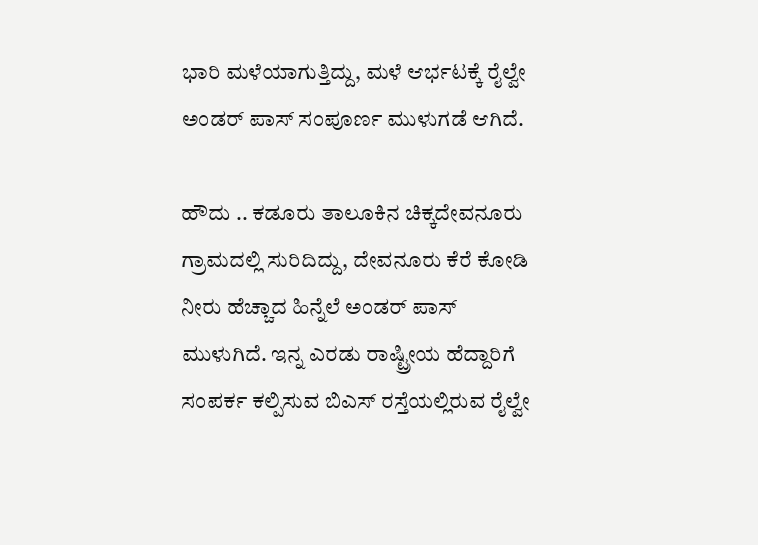ಭಾರಿ ಮಳೆಯಾಗುತ್ತಿದ್ದು, ಮಳೆ ಆರ್ಭಟಕ್ಕೆ ರೈಲ್ವೇ ಅಂಡ‌ರ್ ಪಾಸ್ ಸಂಪೂರ್ಣ ಮುಳುಗಡೆ ಆಗಿದೆ.

ಹೌದು .. ಕಡೂರು ತಾಲೂಕಿನ ಚಿಕ್ಕದೇವನೂರು ಗ್ರಾಮದಲ್ಲಿ ಸುರಿದಿದ್ದು, ದೇವನೂರು ಕೆರೆ ಕೋಡಿ ನೀರು ಹೆಚ್ಚಾದ ಹಿನ್ನೆಲೆ ಅಂಡರ್ ಪಾಸ್ ಮುಳುಗಿದೆ. ಇನ್ನ ಎರಡು ರಾಷ್ಟ್ರೀಯ ಹೆದ್ದಾರಿಗೆ ಸಂಪರ್ಕ ಕಲ್ಪಿಸುವ ಬಿಎಸ್ ರಸ್ತೆಯಲ್ಲಿರುವ ರೈಲ್ವೇ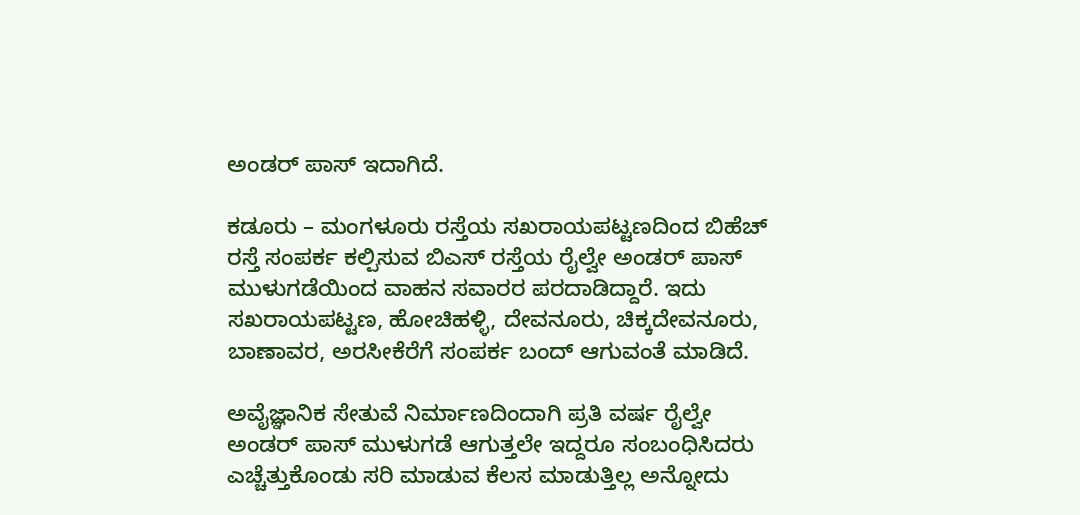ಅಂಡ‌ರ್ ಪಾಸ್ ಇದಾಗಿದೆ.

ಕಡೂರು – ಮಂಗಳೂರು ರಸ್ತೆಯ ಸಖರಾಯಪಟ್ಟಣದಿಂದ ಬಿಹೆಚ್ ರಸ್ತೆ ಸಂಪರ್ಕ ಕಲ್ಪಿಸುವ ಬಿಎಸ್ ರಸ್ತೆಯ ರೈಲ್ವೇ ಅಂಡರ್‌ ಪಾಸ್ ಮುಳುಗಡೆಯಿಂದ ವಾಹನ ಸವಾರರ ಪರದಾಡಿದ್ದಾರೆ. ಇದು ಸಖರಾಯಪಟ್ಟಣ, ಹೋಚಿಹಳ್ಳಿ, ದೇವನೂರು, ಚಿಕ್ಕದೇವನೂರು, ಬಾಣಾವರ, ಅರಸೀಕೆರೆಗೆ ಸಂಪರ್ಕ ಬಂದ್ ಆಗುವಂತೆ ಮಾಡಿದೆ.

ಅವೈಜ್ಞಾನಿಕ ಸೇತುವೆ ನಿರ್ಮಾಣದಿಂದಾಗಿ ಪ್ರತಿ ವರ್ಷ ರೈಲ್ವೇ ಅಂಡರ್ ಪಾಸ್ ಮುಳುಗಡೆ ಆಗುತ್ತಲೇ ಇದ್ದರೂ ಸಂಬಂಧಿಸಿದರು ಎಚ್ಚೆತ್ತುಕೊಂಡು ಸರಿ ಮಾಡುವ ಕೆಲಸ ಮಾಡುತ್ತಿಲ್ಲ ಅನ್ನೋದು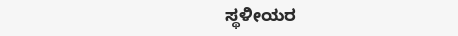ಸ್ಥಳೀಯರ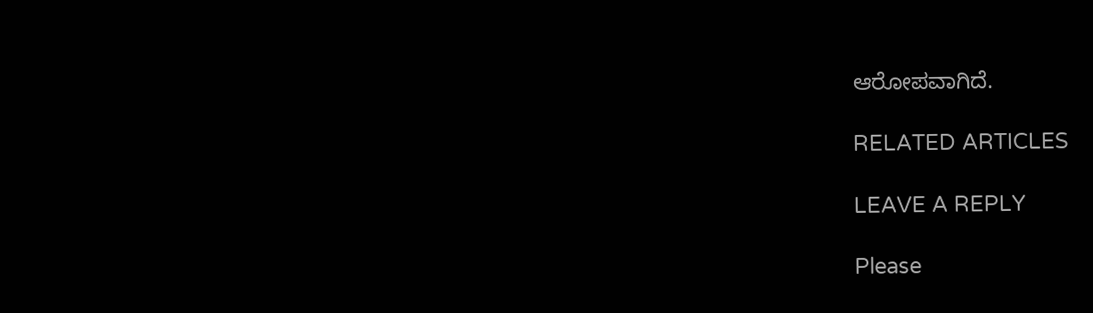ಆರೋಪವಾಗಿದೆ.

RELATED ARTICLES

LEAVE A REPLY

Please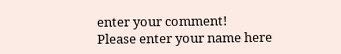enter your comment!
Please enter your name here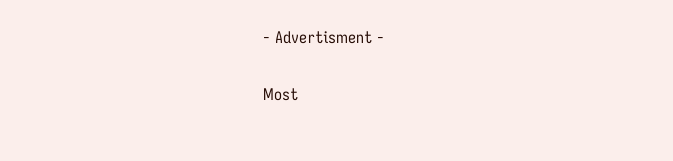- Advertisment -

Most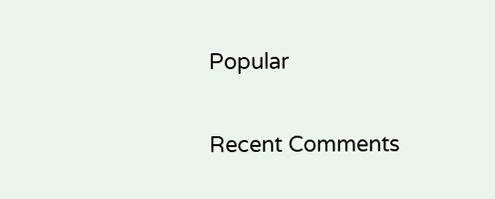Popular

Recent Comments